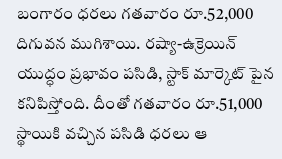బంగారం ధరలు గతవారం రూ.52,000 దిగువన ముగిశాయి. రష్యా-ఉక్రెయిన్ యుద్ధం ప్రభావం పసిడి, స్టాక్ మార్కెట్ పైన కనిపిస్తోంది. దీంతో గతవారం రూ.51,000 స్థాయికి వచ్చిన పసిడి ధరలు ఆ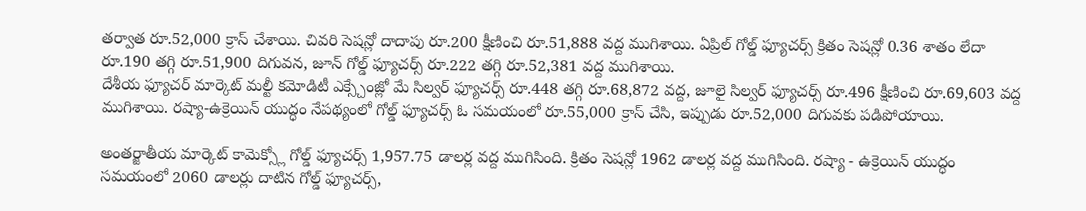తర్వాత రూ.52,000 క్రాస్ చేశాయి. చివరి సెషన్లో దాదాపు రూ.200 క్షీణించి రూ.51,888 వద్ద ముగిశాయి. ఏప్రిల్ గోల్డ్ ఫ్యూచర్స్ క్రితం సెషన్లో 0.36 శాతం లేదా రూ.190 తగ్గి రూ.51,900 దిగువన, జూన్ గోల్డ్ ఫ్యూచర్స్ రూ.222 తగ్గి రూ.52,381 వద్ద ముగిశాయి.
దేశీయ ఫ్యూచర్ మార్కెట్ మల్టీ కమోడిటీ ఎక్స్చేంజ్లో మే సిల్వర్ ఫ్యూచర్స్ రూ.448 తగ్గి రూ.68,872 వద్ద, జూలై సిల్వర్ ఫ్యూచర్స్ రూ.496 క్షీణించి రూ.69,603 వద్ద ముగిశాయి. రష్యా-ఉక్రెయిన్ యుద్ధం నేపథ్యంలో గోల్డ్ ఫ్యూచర్స్ ఓ సమయంలో రూ.55,000 క్రాస్ చేసి, ఇప్పుడు రూ.52,000 దిగువకు పడిపోయాయి.

అంతర్జాతీయ మార్కెట్ కామెక్స్లో గోల్డ్ ఫ్యూచర్స్ 1,957.75 డాలర్ల వద్ద ముగిసింది. క్రితం సెషన్లో 1962 డాలర్ల వద్ద ముగిసింది. రష్యా - ఉక్రెయిన్ యుద్ధం సమయంలో 2060 డాలర్లు దాటిన గోల్డ్ ఫ్యూచర్స్,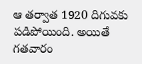ఆ తర్వాత 1920 దిగువకు పడిపోయింది. అయితే గతవారం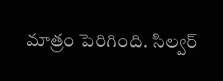మాత్రం పెరిగింది. సిల్వర్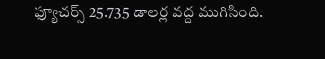ఫ్యూచర్స్ 25.735 డాలర్ల వద్ద ముగిసింది.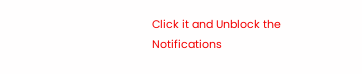Click it and Unblock the Notifications